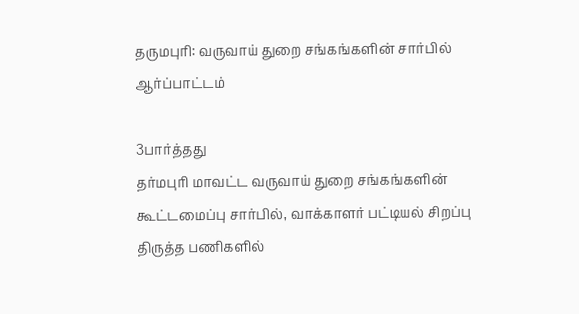தருமபுரி: வருவாய் துறை சங்கங்களின் சார்பில் ஆர்ப்பாட்டம்

3பார்த்தது
தர்மபுரி மாவட்ட வருவாய் துறை சங்கங்களின் கூட்டமைப்பு சார்பில், வாக்காளர் பட்டியல் சிறப்பு திருத்த பணிகளில்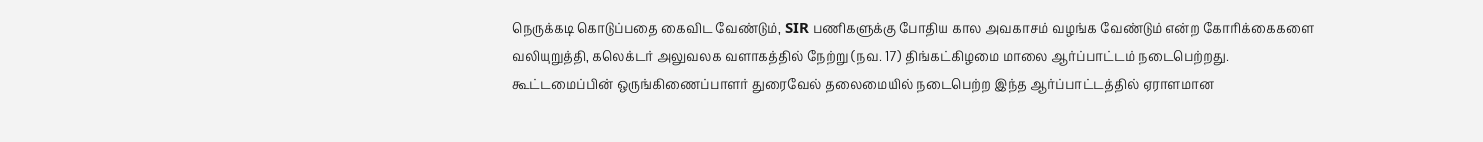நெருக்கடி கொடுப்பதை கைவிட வேண்டும், SIR பணிகளுக்கு போதிய கால அவகாசம் வழங்க வேண்டும் என்ற கோரிக்கைகளை வலியுறுத்தி, கலெக்டர் அலுவலக வளாகத்தில் நேற்று (நவ. 17) திங்கட்கிழமை மாலை ஆர்ப்பாட்டம் நடைபெற்றது. கூட்டமைப்பின் ஒருங்கிணைப்பாளர் துரைவேல் தலைமையில் நடைபெற்ற இந்த ஆர்ப்பாட்டத்தில் ஏராளமான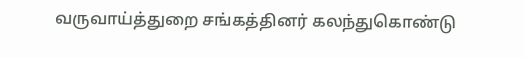வருவாய்த்துறை சங்கத்தினர் கலந்துகொண்டு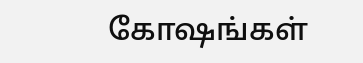கோஷங்கள்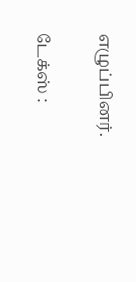எழுப்பினர்.

டேக்ஸ் :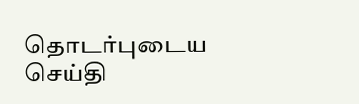தொடர்புடைய செய்தி